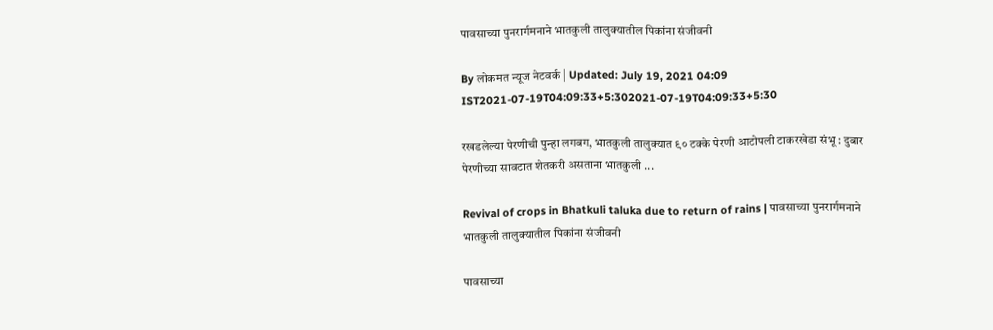पावसाच्या पुनरार्गमनाने भातकुली तालुक्यातील पिकांना संजीवनी

By लोकमत न्यूज नेटवर्क | Updated: July 19, 2021 04:09 IST2021-07-19T04:09:33+5:302021-07-19T04:09:33+5:30

रखडलेल्या पेरणीची पुन्हा लगबग, भातकुली तालुक्यात ९० टक्के पेरणी आटोपली टाकरखेडा संभू : दुबार पेरणीच्या सावटात शेतकरी असताना भातकुली ...

Revival of crops in Bhatkuli taluka due to return of rains | पावसाच्या पुनरार्गमनाने भातकुली तालुक्यातील पिकांना संजीवनी

पावसाच्या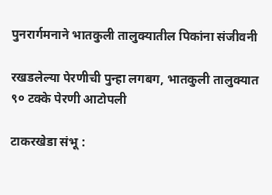पुनरार्गमनाने भातकुली तालुक्यातील पिकांना संजीवनी

रखडलेल्या पेरणीची पुन्हा लगबग, भातकुली तालुक्यात ९० टक्के पेरणी आटोपली

टाकरखेडा संभू :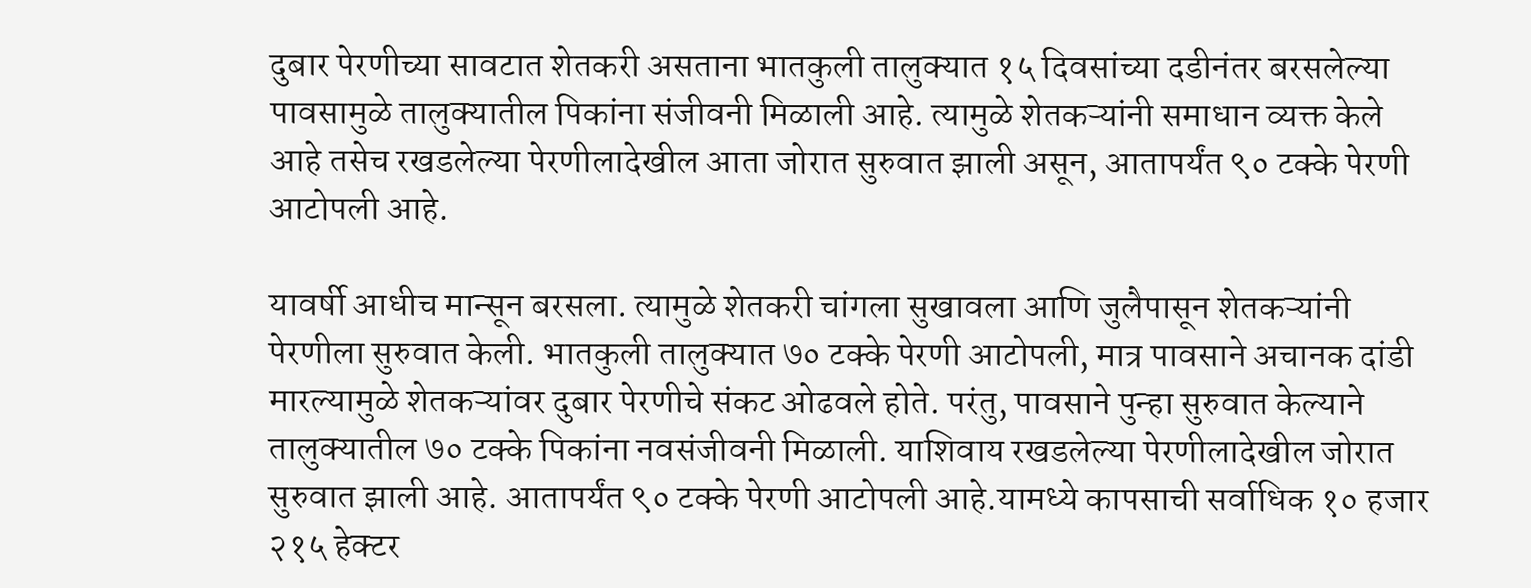दुबार पेरणीच्या सावटात शेतकरी असताना भातकुली तालुक्यात १५ दिवसांच्या दडीनंतर बरसलेल्या पावसामुळे तालुक्यातील पिकांना संजीवनी मिळाली आहे. त्यामुळे शेतकऱ्यांनी समाधान व्यक्त केले आहे तसेच रखडलेल्या पेरणीलादेखील आता जोरात सुरुवात झाली असून, आतापर्यंत ९० टक्के पेरणी आटोपली आहे.

यावर्षी आधीच मान्सून बरसला. त्यामुळे शेतकरी चांगला सुखावला आणि जुलैपासून शेतकऱ्यांनी पेरणीला सुरुवात केली. भातकुली तालुक्यात ७० टक्के पेरणी आटोपली, मात्र पावसाने अचानक दांडी मारल्यामुळे शेतकऱ्यांवर दुबार पेरणीचे संकट ओढवले होते. परंतु, पावसाने पुन्हा सुरुवात केल्याने तालुक्यातील ७० टक्के पिकांना नवसंजीवनी मिळाली. याशिवाय रखडलेल्या पेरणीलादेखील जोरात सुरुवात झाली आहे. आतापर्यंत ९० टक्के पेरणी आटोपली आहे.यामध्ये कापसाची सर्वाधिक १० हजार २१५ हेक्टर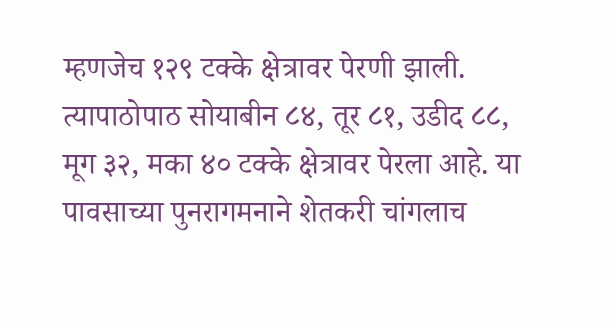म्हणजेच १२९ टक्के क्षेत्रावर पेरणी झाली. त्यापाठोपाठ सोयाबीन ८४, तूर ८१, उडीद ८८, मूग ३२, मका ४० टक्के क्षेत्रावर पेरला आहे. या पावसाच्या पुनरागमनाने शेतकरी चांगलाच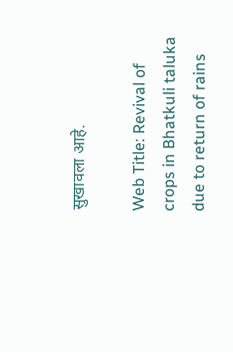सुखावला आहे.

Web Title: Revival of crops in Bhatkuli taluka due to return of rains